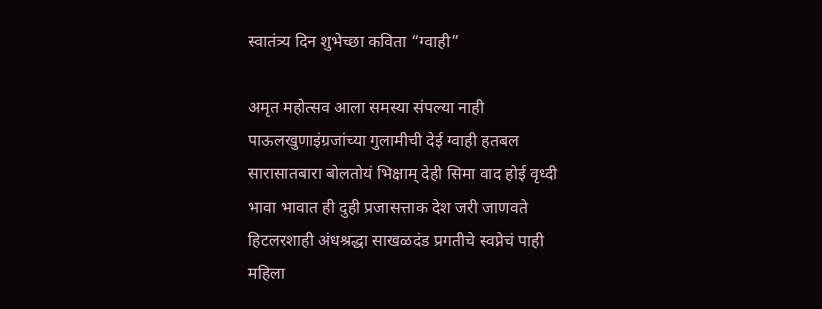स्वातंत्र्य दिन शुभेच्छा कविता “ग्वाही”

अमृत महोत्सव आला समस्या संपल्या नाही पाऊलखुणाइंग्रजांच्या गुलामीची देई ग्वाही हतबल सारासातबारा बोलतोयं भिक्षाम् देही सिमा वाद होई वृध्दी भावा भावात ही दुही प्रजासत्ताक देश जरी जाणवते हिटलरशाही अंधश्रद्धा साखळदंड प्रगतीचे स्वप्नेचं पाही महिला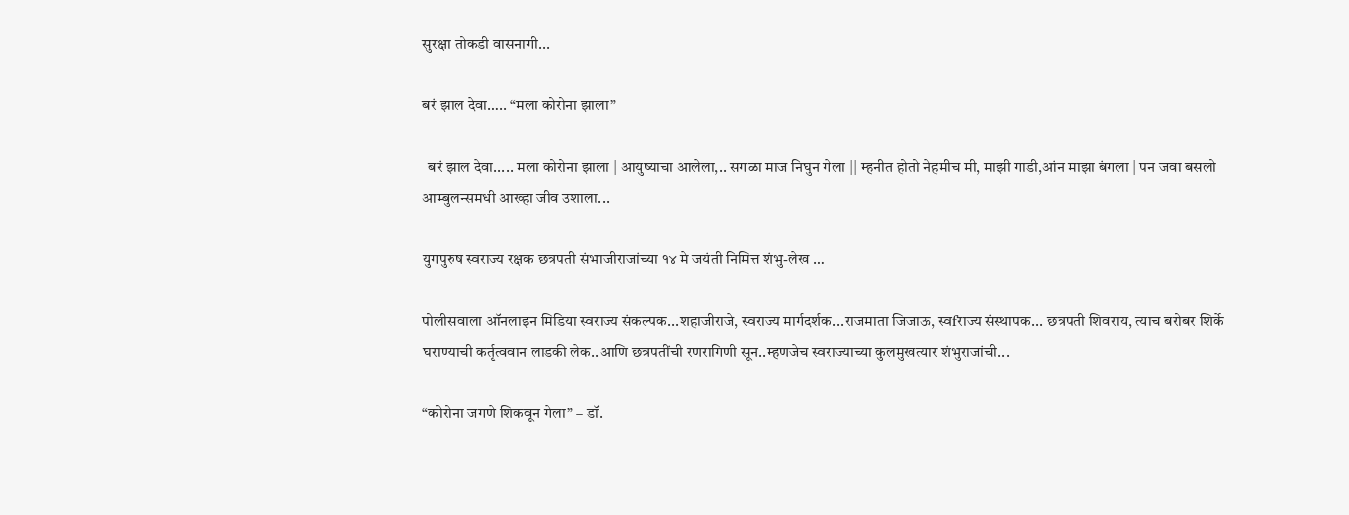सुरक्षा तोकडी वासनागी...

बरं झाल देवा….. “मला कोरोना झाला”

  बरं झाल देवा..... मला कोरोना झाला | आयुष्याचा आलेला,.. सगळा माज निघुन गेला || म्हनीत होतो नेहमीच मी, माझी गाडी,आंन माझा बंगला | पन जवा बसलो आम्बुलन्समधी आख्हा जीव उशाला...

युगपुरुष स्वराज्य रक्षक छत्रपती संभाजीराजांच्या १४ मे जयंती निमित्त शंभु-लेख …

पोलीसवाला ऑनलाइन मिडिया स्वराज्य संकल्पक...शहाजीराजे, स्वराज्य मार्गदर्शक...राजमाता जिजाऊ, स्वfराज्य संस्थापक... छत्रपती शिवराय, त्याच बरोबर शिर्के घराण्याची कर्तृत्ववान लाडकी लेक..आणि छत्रपतींची रणरागिणी सून..म्हणजेच स्वराज्याच्या कुलमुखत्यार शंभुराजांची...

“कोरोना जगणे शिकवून गेला” – डॉ.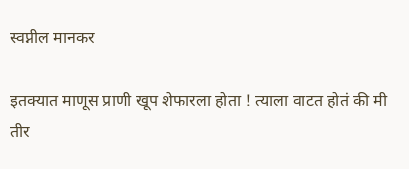स्वप्नील मानकर

इतक्यात माणूस प्राणी खूप शेफारला होता ! त्याला वाटत होतं की मी तीर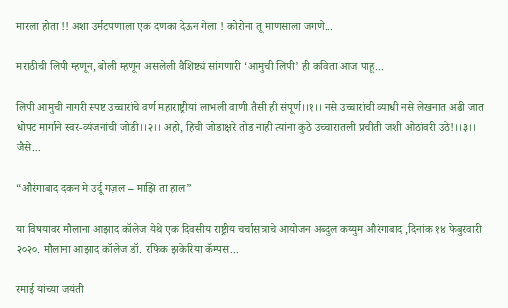मारला होता !! अशा उर्मटपणाला एक दणका देऊन गेला ! कोरोना तू माणसाला जगणे...

मराठीची लिपी म्हणून, बोली म्हणून असलेली वैशिष्ट्यं सांगणारी ‘आमुची लिपी’ ही कविता आज पाहू...

लिपी आमुची नागरी स्पष्ट उच्चारांचे वर्ण महाराष्ट्रीयां लाभली वाणी तैसी ही संपूर्ण।।१।। नसे उच्चारांची व्याधी नसे लेखनात अढी जात धोपट मार्गाने स्वर-व्यंजनांची जोडी।।२।। अहो, हिची जोडाक्षरे तोड नाही त्यांना कुठे उच्चारातली प्रचीती जशी ओठांवरी उठे!।।३।। जैसे...

“औरंगाबाद दकन मे उर्दू गज़ल – माझि ता हाल”

या विषयावर मौलाना आझाद कॉलेज येथे एक दिवसीय राष्ट्रीय चर्चासत्राचे आयोजन अब्दुल कय्युम औरंगाबाद ,दिनांक १४ फेबुरवारी २०२०. मौलाना आझाद कॉलेज डॉ. रफिक झकेरिया कॅम्पस...

रमाई यांच्या जयंती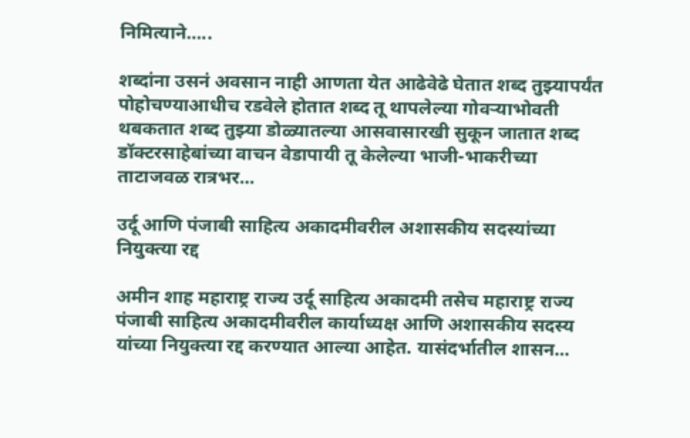निमित्याने…..

शब्दांना उसनं अवसान नाही आणता येत आढेवेढे घेतात शब्द तुझ्यापर्यंत पोहोचण्याआधीच रडवेले होतात शब्द तू थापलेल्या गोवऱ्याभोवती थबकतात शब्द तुझ्या डोळ्यातल्या आसवासारखी सुकून जातात शब्द डॉक्टरसाहेबांच्या वाचन वेडापायी तू केलेल्या भाजी-भाकरीच्या ताटाजवळ रात्रभर...

उर्दू आणि पंजाबी साहित्य अकादमीवरील अशासकीय सदस्यांच्या नियुक्त्या रद्द

अमीन शाह महाराष्ट्र राज्य उर्दू साहित्य अकादमी तसेच महाराष्ट्र राज्य पंजाबी साहित्य अकादमीवरील कार्याध्यक्ष आणि अशासकीय सदस्य यांच्या नियुक्त्या रद्द करण्यात आल्या आहेत. यासंदर्भातील शासन...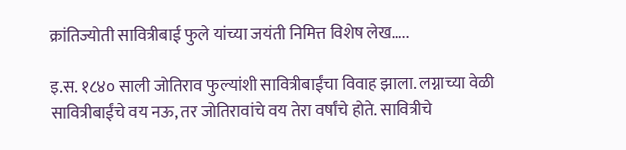क्रांतिज्योती सावित्रीबाई फुले यांच्या जयंती निमित्त विशेष लेख…..

इ.स. १८४० साली जोतिराव फुल्यांशी सावित्रीबाईंचा विवाह झाला. लग्नाच्या वेळी सावित्रीबाईंचे वय नऊ, तर जोतिरावांचे वय तेरा वर्षांचे होते. सावित्रीचे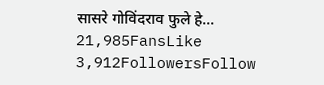सासरे गोविंदराव फुले हे...
21,985FansLike
3,912FollowersFollow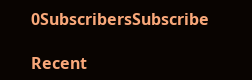0SubscribersSubscribe

Recent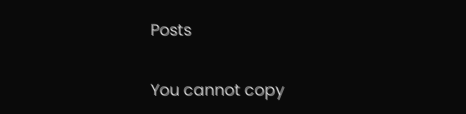Posts

You cannot copy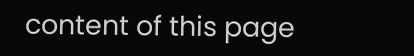content of this page